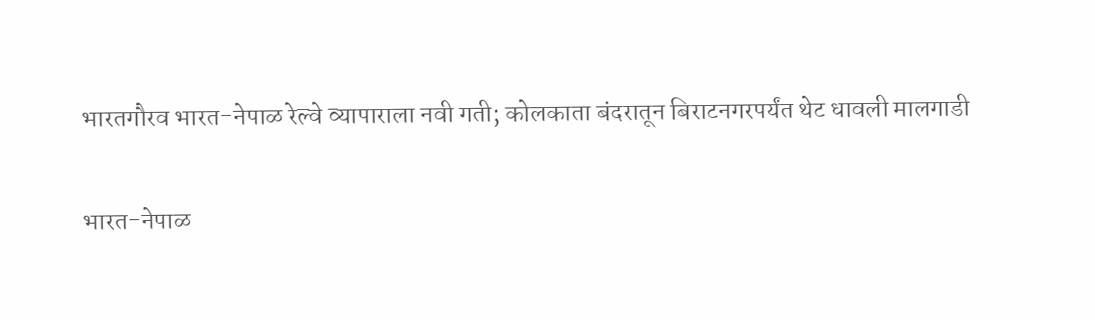भारतगौरव भारत-नेपाळ रेल्वे व्यापाराला नवी गती; कोलकाता बंदरातून बिराटनगरपर्यंत थेट धावली मालगाडी

भारत-नेपाळ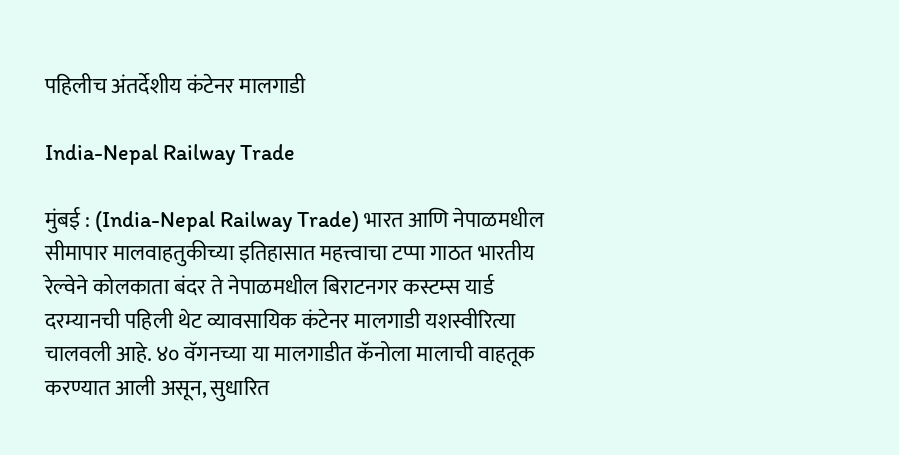पहिलीच अंतर्देशीय कंटेनर मालगाडी

India-Nepal Railway Trade

मुंबई : (India-Nepal Railway Trade) भारत आणि नेपाळमधील सीमापार मालवाहतुकीच्या इतिहासात महत्त्वाचा टप्पा गाठत भारतीय रेल्वेने कोलकाता बंदर ते नेपाळमधील बिराटनगर कस्टम्स यार्ड दरम्यानची पहिली थेट व्यावसायिक कंटेनर मालगाडी यशस्वीरित्या चालवली आहे. ४० वॅगनच्या या मालगाडीत कॅनोला मालाची वाहतूक करण्यात आली असून, सुधारित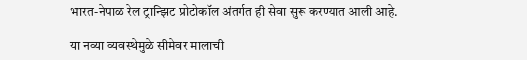भारत-नेपाळ रेल ट्रान्झिट प्रोटोकॉल अंतर्गत ही सेवा सुरू करण्यात आली आहे.

या नव्या व्यवस्थेमुळे सीमेवर मालाची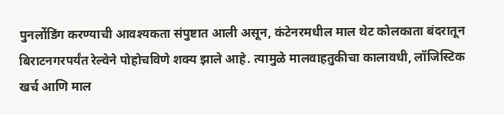पुनर्लोडिंग करण्याची आवश्यकता संपुष्टात आली असून, कंटेनरमधील माल थेट कोलकाता बंदरातून बिराटनगरपर्यंत रेल्वेने पोहोचविणे शक्य झाले आहे. त्यामुळे मालवाहतुकीचा कालावधी, लॉजिस्टिक खर्च आणि माल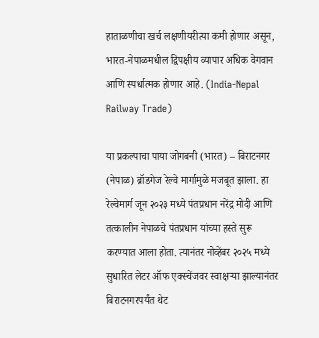हाताळणीचा खर्च लक्षणीयरीत्या कमी होणार असून, भारत-नेपाळमधील द्विपक्षीय व्यापार अधिक वेगवान आणि स्पर्धात्मक होणार आहे. (India-Nepal Railway Trade)

या प्रकल्पाचा पाया जोगबनी (भारत) – बिराटनगर (नेपाळ) ब्रॉडगेज रेल्वे मार्गामुळे मजबूत झाला. हा रेल्वेमार्ग जून २०२३ मध्ये पंतप्रधान नरेंद्र मोदी आणि तत्कालीन नेपाळचे पंतप्रधान यांच्या हस्ते सुरू करण्यात आला होता. त्यानंतर नोव्हेंबर २०२५ मध्ये सुधारित लेटर ऑफ एक्स्चेंजवर स्वाक्षऱ्या झाल्यानंतर बिराटनगरपर्यंत थेट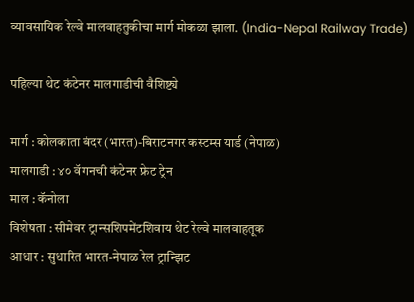व्यावसायिक रेल्वे मालवाहतुकीचा मार्ग मोकळा झाला. (India-Nepal Railway Trade)

पहिल्या थेट कंटेनर मालगाडीची वैशिष्ट्ये

मार्ग : कोलकाता बंदर (भारत)-बिराटनगर कस्टम्स यार्ड (नेपाळ)
मालगाडी : ४० वॅगनची कंटेनर फ्रेट ट्रेन
माल : कॅनोला
विशेषता : सीमेवर ट्रान्सशिपमेंटशिवाय थेट रेल्वे मालवाहतूक
आधार : सुधारित भारत-नेपाळ रेल ट्रान्झिट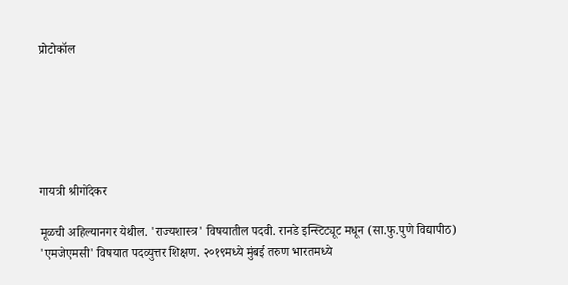प्रोटोकॉल






गायत्री श्रीगोंदेकर

मूळची अहिल्यानगर येथील. 'राज्यशास्त्र' विषयातील पदवी. रानडे इन्स्टिट्यूट मधून (सा.फु.पुणे विद्यापीठ) 'एमजेएमसी' विषयात पदव्युत्तर शिक्षण. २०१९मध्ये मुंबई तरुण भारतमध्ये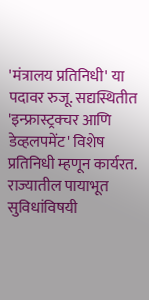'मंत्रालय प्रतिनिधी' या पदावर रुजू. सद्यस्थितीत 'इन्फ्रास्ट्रक्चर आणि डेव्हलपमेंट' विशेष प्रतिनिधी म्हणून कार्यरत. राज्यातील पायाभूत सुविधांविषयी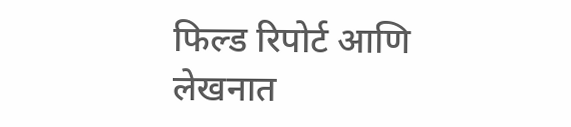फिल्ड रिपोर्ट आणि लेखनात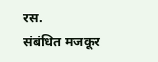रस.
संबंधित मजकूर